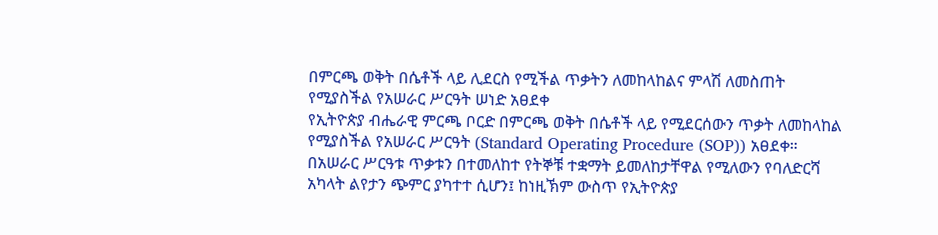በምርጫ ወቅት በሴቶች ላይ ሊደርስ የሚችል ጥቃትን ለመከላከልና ምላሽ ለመስጠት የሚያስችል የአሠራር ሥርዓት ሠነድ አፀደቀ
የኢትዮጵያ ብሔራዊ ምርጫ ቦርድ በምርጫ ወቅት በሴቶች ላይ የሚደርሰውን ጥቃት ለመከላከል የሚያስችል የአሠራር ሥርዓት (Standard Operating Procedure (SOP)) አፀደቀ። በአሠራር ሥርዓቱ ጥቃቱን በተመለከተ የትኞቹ ተቋማት ይመለከታቸዋል የሚለውን የባለድርሻ አካላት ልየታን ጭምር ያካተተ ሲሆን፤ ከነዚኽም ውስጥ የኢትዮጵያ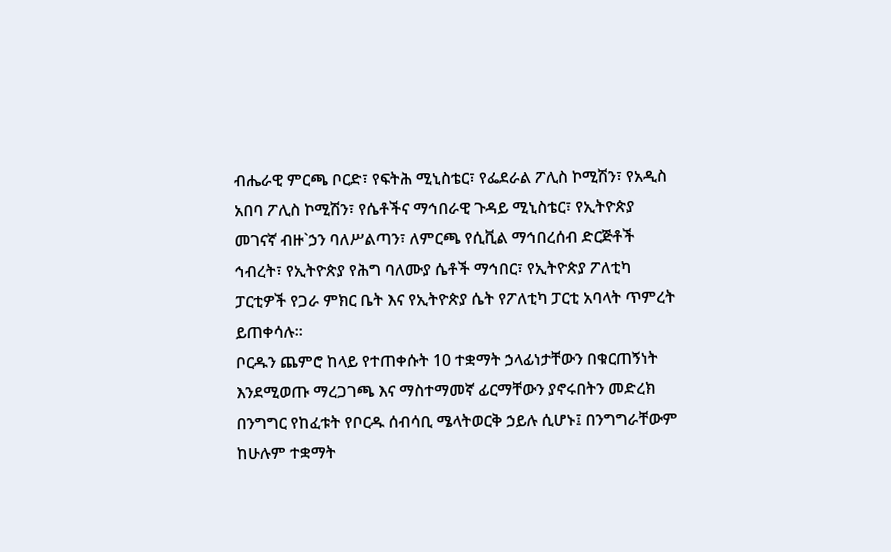ብሔራዊ ምርጫ ቦርድ፣ የፍትሕ ሚኒስቴር፣ የፌደራል ፖሊስ ኮሚሽን፣ የአዲስ አበባ ፖሊስ ኮሚሽን፣ የሴቶችና ማኅበራዊ ጉዳይ ሚኒስቴር፣ የኢትዮጵያ መገናኛ ብዙ`ኃን ባለሥልጣን፣ ለምርጫ የሲቪል ማኅበረሰብ ድርጅቶች ኅብረት፣ የኢትዮጵያ የሕግ ባለሙያ ሴቶች ማኅበር፣ የኢትዮጵያ ፖለቲካ ፓርቲዎች የጋራ ምክር ቤት እና የኢትዮጵያ ሴት የፖለቲካ ፓርቲ አባላት ጥምረት ይጠቀሳሉ።
ቦርዱን ጨምሮ ከላይ የተጠቀሱት 10 ተቋማት ኃላፊነታቸውን በቁርጠኝነት እንደሚወጡ ማረጋገጫ እና ማስተማመኛ ፊርማቸውን ያኖሩበትን መድረክ በንግግር የከፈቱት የቦርዱ ሰብሳቢ ሜላትወርቅ ኃይሉ ሲሆኑ፤ በንግግራቸውም ከሁሉም ተቋማት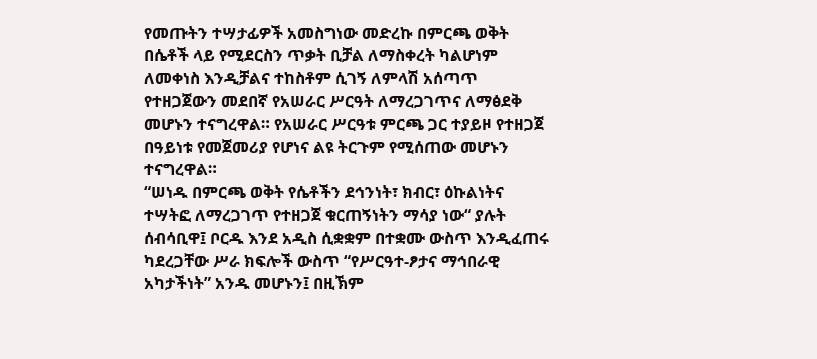የመጡትን ተሣታፊዎች አመስግነው መድረኩ በምርጫ ወቅት በሴቶች ላይ የሚደርስን ጥቃት ቢቻል ለማስቀረት ካልሆነም ለመቀነስ እንዲቻልና ተከስቶም ሲገኝ ለምላሽ አሰጣጥ የተዘጋጀውን መደበኛ የአሠራር ሥርዓት ለማረጋገጥና ለማፅደቅ መሆኑን ተናግረዋል። የአሠራር ሥርዓቱ ምርጫ ጋር ተያይዞ የተዘጋጀ በዓይነቱ የመጀመሪያ የሆነና ልዩ ትርጉም የሚሰጠው መሆኑን ተናግረዋል።
“ሠነዱ በምርጫ ወቅት የሴቶችን ደኅንነት፣ ክብር፣ ዕኩልነትና ተሣትፎ ለማረጋገጥ የተዘጋጀ ቁርጠኝነትን ማሳያ ነው“ ያሉት ሰብሳቢዋ፤ ቦርዱ እንደ አዲስ ሲቋቋም በተቋሙ ውስጥ እንዲፈጠሩ ካደረጋቸው ሥራ ክፍሎች ውስጥ “የሥርዓተ-ፆታና ማኅበራዊ አካታችነት” አንዱ መሆኑን፤ በዚኽም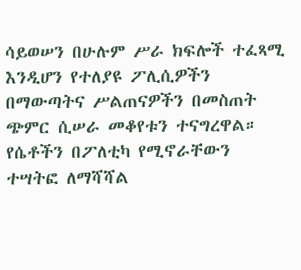ሳይወሠን በሁሉም ሥራ ክፍሎች ተፈጻሚ እንዲሆን የተለያዩ ፖሊሲዎችን በማውጣትና ሥልጠናዎችን በመስጠት ጭምር ሲሠራ መቆየቱን ተናግረዋል።
የሴቶችን በፖለቲካ የሚኖራቸውን ተሣትፎ ለማሻሻል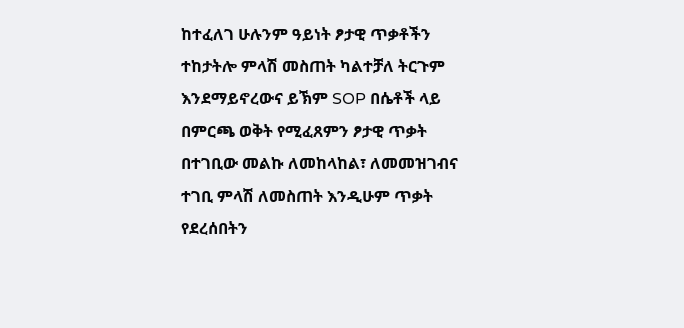ከተፈለገ ሁሉንም ዓይነት ፆታዊ ጥቃቶችን ተከታትሎ ምላሽ መስጠት ካልተቻለ ትርጉም እንደማይኖረውና ይኽም SOP በሴቶች ላይ በምርጫ ወቅት የሚፈጸምን ፆታዊ ጥቃት በተገቢው መልኩ ለመከላከል፣ ለመመዝገብና ተገቢ ምላሽ ለመስጠት እንዲሁም ጥቃት የደረሰበትን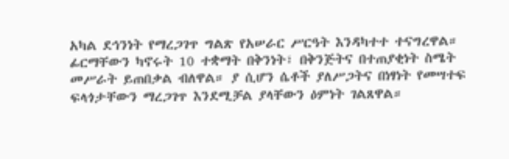አካል ደኅንነት የማረጋገጥ ግልጽ የአሠራር ሥርዓት እንዳካተተ ተናግረዋል። ፊርማቸውን ካኖሩት 10 ተቋማት በቅንነት፣ በቅንጅትና በተጠያቂነት ስሜት መሥራት ይጠበቃል ብለዋል። ያ ሲሆን ሴቶች ያለሥጋትና በነፃነት የመሣተፍ ፍላጎታቸውን ማረጋገጥ እንደሚቻል ያላቸውን ዕምነት ገልጸዋል።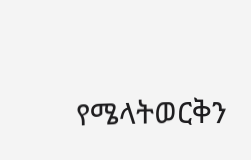የሜላትወርቅን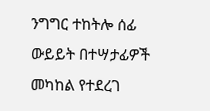ንግግር ተከትሎ ሰፊ ውይይት በተሣታፊዎች መካከል የተደረገ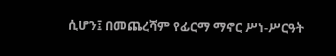ሲሆን፤ በመጨረሻም የፊርማ ማኖር ሥነ-ሥርዓት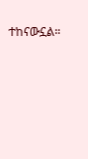ተከናውኗል።